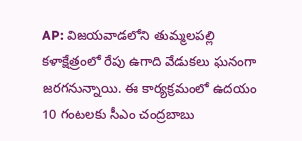AP: విజయవాడలోని తుమ్మలపల్లి కళాక్షేత్రంలో రేపు ఉగాది వేడుకలు ఘనంగా జరగనున్నాయి. ఈ కార్యక్రమంలో ఉదయం 10 గంటలకు సీఎం చంద్రబాబు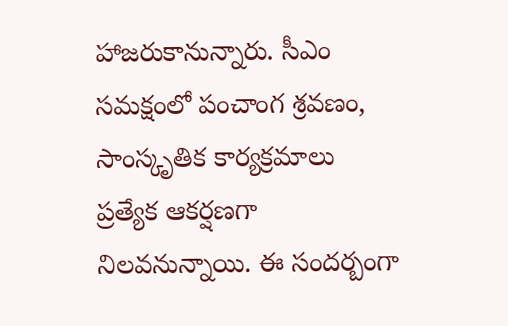హాజరుకానున్నారు. సీఎం సమక్షంలో పంచాంగ శ్రవణం, సాంస్కృతిక కార్యక్రమాలు ప్రత్యేక ఆకర్షణగా నిలవనున్నాయి. ఈ సందర్బంగా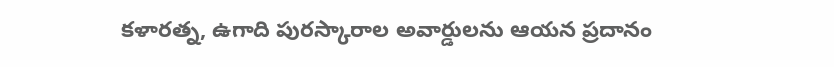కళారత్న, ఉగాది పురస్కారాల అవార్డులను ఆయన ప్రదానం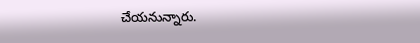చేయనున్నారు.